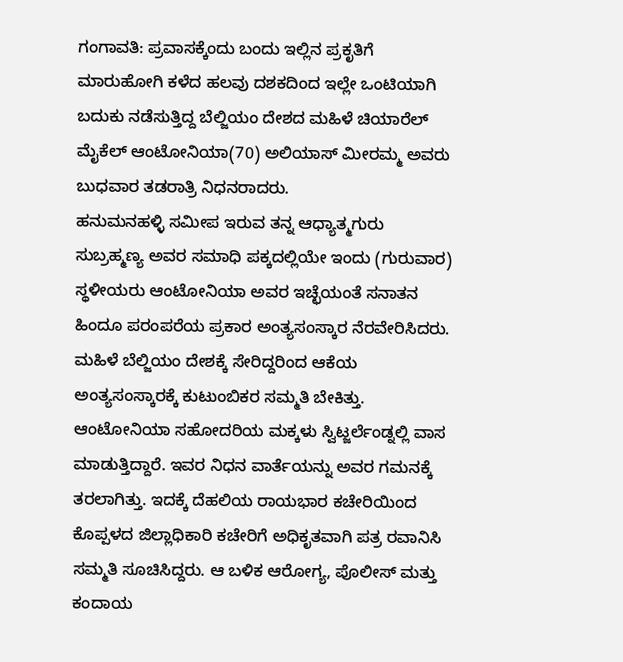ಗಂಗಾವತಿ: ಪ್ರವಾಸಕ್ಕೆಂದು ಬಂದು ಇಲ್ಲಿನ ಪ್ರಕೃತಿಗೆ ಮಾರುಹೋಗಿ ಕಳೆದ ಹಲವು ದಶಕದಿಂದ ಇಲ್ಲೇ ಒಂಟಿಯಾಗಿ ಬದುಕು ನಡೆಸುತ್ತಿದ್ದ ಬೆಲ್ಜಿಯಂ ದೇಶದ ಮಹಿಳೆ ಚಿಯಾರೆಲ್ ಮೈಕೆಲ್ ಆಂಟೋನಿಯಾ(70) ಅಲಿಯಾಸ್ ಮೀರಮ್ಮ ಅವರು ಬುಧವಾರ ತಡರಾತ್ರಿ ನಿಧನರಾದರು.
ಹನುಮನಹಳ್ಳಿ ಸಮೀಪ ಇರುವ ತನ್ನ ಆಧ್ಯಾತ್ಮಗುರು ಸುಬ್ರಹ್ಮಣ್ಯ ಅವರ ಸಮಾಧಿ ಪಕ್ಕದಲ್ಲಿಯೇ ಇಂದು (ಗುರುವಾರ) ಸ್ಥಳೀಯರು ಆಂಟೋನಿಯಾ ಅವರ ಇಚ್ಛೆಯಂತೆ ಸನಾತನ ಹಿಂದೂ ಪರಂಪರೆಯ ಪ್ರಕಾರ ಅಂತ್ಯಸಂಸ್ಕಾರ ನೆರವೇರಿಸಿದರು.
ಮಹಿಳೆ ಬೆಲ್ಜಿಯಂ ದೇಶಕ್ಕೆ ಸೇರಿದ್ದರಿಂದ ಆಕೆಯ ಅಂತ್ಯಸಂಸ್ಕಾರಕ್ಕೆ ಕುಟುಂಬಿಕರ ಸಮ್ಮತಿ ಬೇಕಿತ್ತು. ಆಂಟೋನಿಯಾ ಸಹೋದರಿಯ ಮಕ್ಕಳು ಸ್ವಿಟ್ಜರ್ಲೆಂಡ್ನಲ್ಲಿ ವಾಸ ಮಾಡುತ್ತಿದ್ದಾರೆ. ಇವರ ನಿಧನ ವಾರ್ತೆಯನ್ನು ಅವರ ಗಮನಕ್ಕೆ ತರಲಾಗಿತ್ತು. ಇದಕ್ಕೆ ದೆಹಲಿಯ ರಾಯಭಾರ ಕಚೇರಿಯಿಂದ ಕೊಪ್ಪಳದ ಜಿಲ್ಲಾಧಿಕಾರಿ ಕಚೇರಿಗೆ ಅಧಿಕೃತವಾಗಿ ಪತ್ರ ರವಾನಿಸಿ ಸಮ್ಮತಿ ಸೂಚಿಸಿದ್ದರು. ಆ ಬಳಿಕ ಆರೋಗ್ಯ, ಪೊಲೀಸ್ ಮತ್ತು ಕಂದಾಯ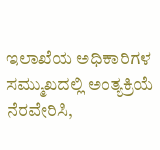ಇಲಾಖೆಯ ಅಧಿಕಾರಿಗಳ ಸಮ್ಮುಖದಲ್ಲಿ ಅಂತ್ಯಕ್ರಿಯೆ ನೆರವೇರಿಸಿ,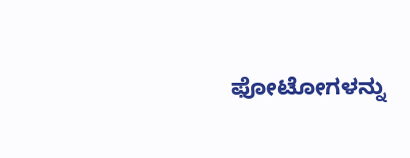ಫೋಟೋಗಳನ್ನು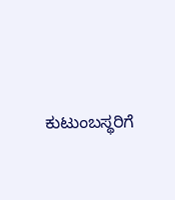ಕುಟುಂಬಸ್ಥರಿಗೆ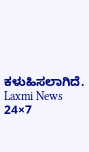ಕಳುಹಿಸಲಾಗಿದೆ.
Laxmi News 24×7